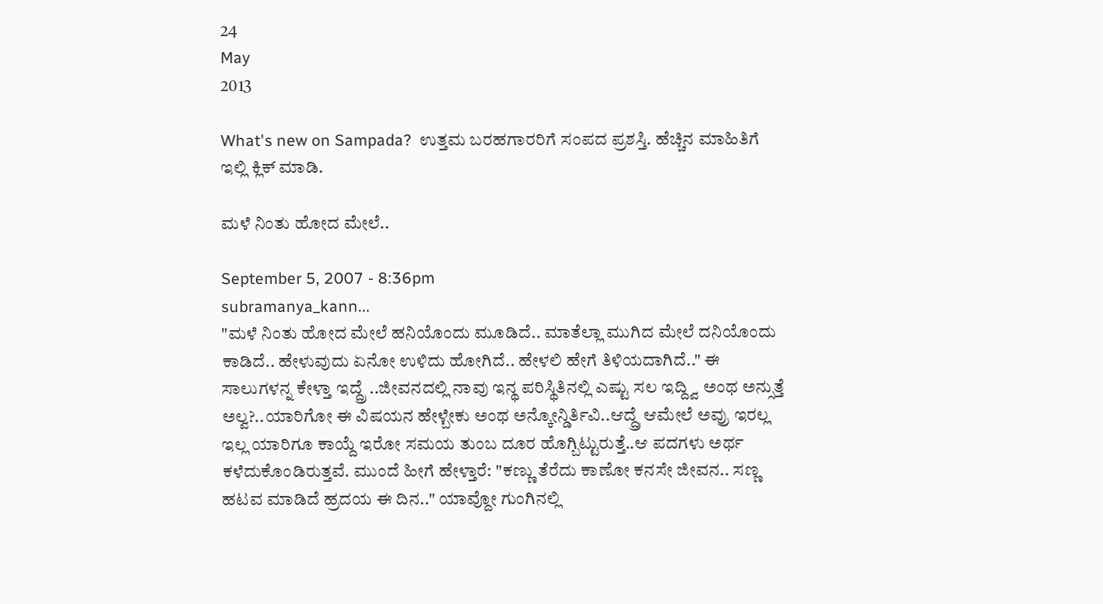24
May
2013

What's new on Sampada?  ಉತ್ತಮ ಬರಹಗಾರರಿಗೆ ಸಂಪದ ಪ್ರಶಸ್ತಿ. ಹೆಚ್ಚಿನ ಮಾಹಿತಿಗೆ ಇಲ್ಲಿ ಕ್ಲಿಕ್ ಮಾಡಿ.

ಮಳೆ ನಿಂತು ಹೋದ ಮೇಲೆ..

September 5, 2007 - 8:36pm
subramanya_kann...
"ಮಳೆ ನಿಂತು ಹೋದ ಮೇಲೆ ಹನಿಯೊಂದು ಮೂಡಿದೆ.. ಮಾತೆಲ್ಲಾ ಮುಗಿದ ಮೇಲೆ ದನಿಯೊಂದು ಕಾಡಿದೆ.. ಹೇಳುವುದು ಏನೋ ಉಳಿದು ಹೋಗಿದೆ.. ಹೇಳಲಿ ಹೇಗೆ ತಿಳಿಯದಾಗಿದೆ.." ಈ ಸಾಲುಗಳನ್ನ ಕೇಳ್ತಾ ಇದ್ದ್ರೆ ..ಜೀವನದಲ್ಲಿ ನಾವು ಇನ್ಥ ಪರಿಸ್ಥಿತಿನಲ್ಲಿ ಎಷ್ಟು ಸಲ ಇದ್ದ್ವಿ ಅಂಥ ಅನ್ಸುತ್ತೆ ಅಲ್ವ?..ಯಾರಿಗೋ ಈ ವಿಷಯನ ಹೇಳ್ಬೇಕು ಅಂಥ ಅನ್ಕೋನ್ಡಿರ್ತಿವಿ..ಆದ್ದ್ರೆ ಆಮೇಲೆ ಅವ್ರು ಇರಲ್ಲ ಇಲ್ಲ ಯಾರಿಗೂ ಕಾಯ್ದೆ ಇರೋ ಸಮಯ ತುಂಬ ದೂರ ಹೊಗ್ಬಿಟ್ಟುರುತ್ತೆ..ಆ ಪದಗಳು ಅರ್ಥ ಕಳೆದುಕೊಂಡಿರುತ್ತವೆ. ಮುಂದೆ ಹೀಗೆ ಹೇಳ್ತಾರೆ: "ಕಣ್ಣು ತೆರೆದು ಕಾಣೋ ಕನಸೇ ಜೀವನ.. ಸಣ್ಣ ಹಟವ ಮಾಡಿದೆ ಹ್ರದಯ ಈ ದಿನ.." ಯಾವ್ದೋ ಗುಂಗಿನಲ್ಲಿ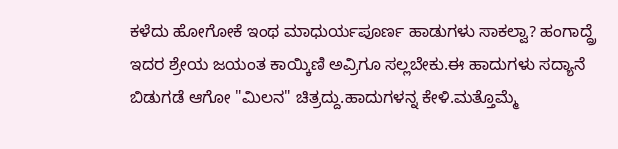ಕಳೆದು ಹೋಗೋಕೆ ಇಂಥ ಮಾಧುರ್ಯಪೂರ್ಣ ಹಾಡುಗಳು ಸಾಕಲ್ವಾ? ಹಂಗಾದ್ದ್ರೆ ಇದರ ಶ್ರೇಯ ಜಯಂತ ಕಾಯ್ಕಿಣಿ ಅವ್ರಿಗೂ ಸಲ್ಲಬೇಕು.ಈ ಹಾದುಗಳು ಸದ್ಯಾನೆ ಬಿಡುಗಡೆ ಆಗೋ "ಮಿಲನ" ಚಿತ್ರದ್ದು.ಹಾದುಗಳನ್ನ ಕೇಳಿ.ಮತ್ತೊಮ್ಮೆ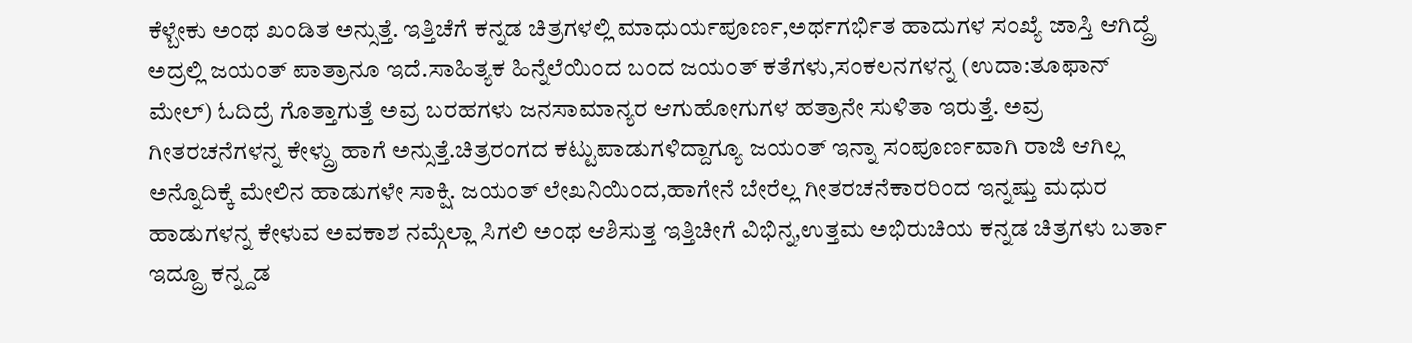ಕೆಳ್ಬೇಕು ಅಂಥ ಖಂಡಿತ ಅನ್ಸುತ್ತೆ. ಇತ್ತಿಚೆಗೆ ಕನ್ನಡ ಚಿತ್ರಗಳಲ್ಲಿ ಮಾಧುರ್ಯಪೂರ್ಣ,ಅರ್ಥಗರ್ಭಿತ ಹಾದುಗಳ ಸಂಖ್ಯೆ ಜಾಸ್ತಿ ಆಗಿದ್ದ್ರೆ ಅದ್ರಲ್ಲಿ ಜಯಂತ್ ಪಾತ್ರಾನೂ ಇದೆ.ಸಾಹಿತ್ಯಕ ಹಿನ್ನೆಲೆಯಿಂದ ಬಂದ ಜಯಂತ್ ಕತೆಗಳು,ಸಂಕಲನಗಳನ್ನ (ಉದಾ:ತೂಫಾನ್ ಮೇಲ್) ಓದಿದ್ರೆ ಗೊತ್ತಾಗುತ್ತೆ ಅವ್ರ ಬರಹಗಳು ಜನಸಾಮಾನ್ಯರ ಆಗುಹೋಗುಗಳ ಹತ್ರಾನೇ ಸುಳಿತಾ ಇರುತ್ತೆ. ಅವ್ರ ಗೀತರಚನೆಗಳನ್ನ ಕೇಳ್ದ್ರು ಹಾಗೆ ಅನ್ಸುತ್ತೆ.ಚಿತ್ರರಂಗದ ಕಟ್ಟುಪಾಡುಗಳಿದ್ದಾಗ್ಯೂ ಜಯಂತ್ ಇನ್ನಾ ಸಂಪೂರ್ಣವಾಗಿ ರಾಜಿ ಆಗಿಲ್ಲ ಅನ್ನೊದಿಕ್ಕೆ ಮೇಲಿನ ಹಾಡುಗಳೇ ಸಾಕ್ಷಿ. ಜಯಂತ್ ಲೇಖನಿಯಿಂದ,ಹಾಗೇನೆ ಬೇರೆಲ್ಲ ಗೀತರಚನೆಕಾರರಿಂದ ಇನ್ನಷ್ತು ಮಧುರ ಹಾಡುಗಳನ್ನ ಕೇಳುವ ಅವಕಾಶ ನಮ್ಗೆಲ್ಲಾ ಸಿಗಲಿ ಅಂಥ ಆಶಿಸುತ್ತ ಇತ್ತಿಚೀಗೆ ವಿಭಿನ್ನ,ಉತ್ತಮ ಅಭಿರುಚಿಯ ಕನ್ನಡ ಚಿತ್ರಗಳು ಬರ್ತಾ ಇದ್ದ್ರೂ ಕನ್ನ್ದಡ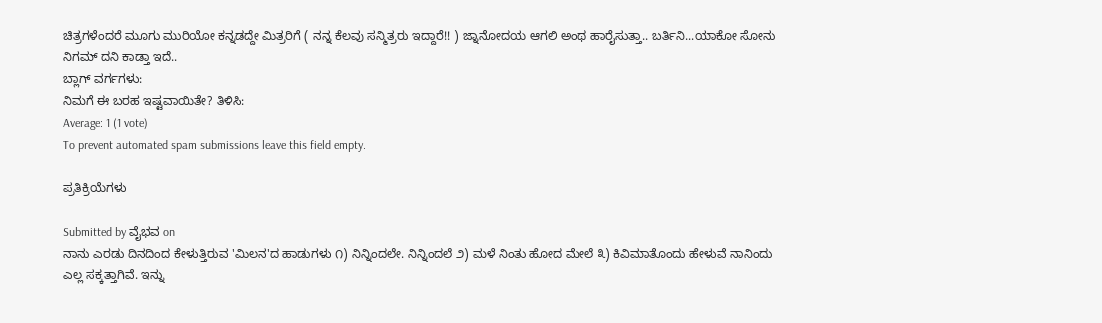ಚಿತ್ರಗಳೆಂದರೆ ಮೂಗು ಮುರಿಯೋ ಕನ್ನಡದ್ದೇ ಮಿತ್ರರಿಗೆ ( ನನ್ನ ಕೆಲವು ಸನ್ಮಿತ್ರರು ಇದ್ದಾರೆ!! ) ಜ್ನಾನೋದಯ ಆಗಲಿ ಅಂಥ ಹಾರೈಸುತ್ತಾ.. ಬರ್ತಿನಿ...ಯಾಕೋ ಸೋನು ನಿಗಮ್ ದನಿ ಕಾಡ್ತಾ ಇದೆ..
ಬ್ಲಾಗ್ ವರ್ಗಗಳು:
ನಿಮಗೆ ಈ ಬರಹ ಇಷ್ಟವಾಯಿತೇ? ತಿಳಿಸಿ:
Average: 1 (1 vote)
To prevent automated spam submissions leave this field empty.

ಪ್ರತಿಕ್ರಿಯೆಗಳು

Submitted by ವೈಭವ on
ನಾನು ಎರಡು ದಿನದಿಂದ ಕೇಳುತ್ತಿರುವ 'ಮಿಲನ'ದ ಹಾಡುಗಳು ೧) ನಿನ್ನಿಂದಲೇ. ನಿನ್ನಿಂದಲೆ ೨) ಮಳೆ ನಿಂತು ಹೋದ ಮೇಲೆ ೩) ಕಿವಿಮಾತೊಂದು ಹೇಳುವೆ ನಾನಿಂದು ಎಲ್ಲ ಸಕ್ಕತ್ತಾಗಿವೆ. ಇನ್ನು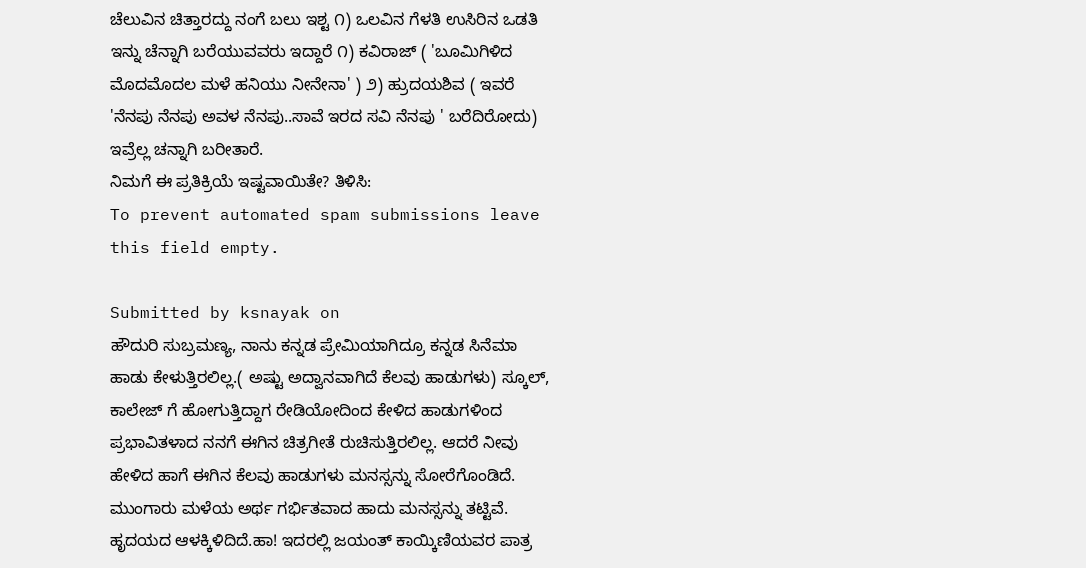ಚೆಲುವಿನ ಚಿತ್ತಾರದ್ದು ನಂಗೆ ಬಲು ಇಶ್ಟ ೧) ಒಲವಿನ ಗೆಳತಿ ಉಸಿರಿನ ಒಡತಿ ಇನ್ನು ಚೆನ್ನಾಗಿ ಬರೆಯುವವರು ಇದ್ದಾರೆ ೧) ಕವಿರಾಜ್ ( 'ಬೂಮಿಗಿಳಿದ ಮೊದಮೊದಲ ಮಳೆ ಹನಿಯು ನೀನೇನಾ' ) ೨) ಹ್ರುದಯಶಿವ ( ಇವರೆ 'ನೆನಪು ನೆನಪು ಅವಳ ನೆನಪು..ಸಾವೆ ಇರದ ಸವಿ ನೆನಪು ' ಬರೆದಿರೋದು) ಇವ್ರೆಲ್ಲ ಚನ್ನಾಗಿ ಬರೀತಾರೆ.
ನಿಮಗೆ ಈ ಪ್ರತಿಕ್ರಿಯೆ ಇಷ್ಟವಾಯಿತೇ? ತಿಳಿಸಿ:
To prevent automated spam submissions leave this field empty.

Submitted by ksnayak on
ಹೌದುರಿ ಸುಬ್ರಮಣ್ಯ, ನಾನು ಕನ್ನಡ ಪ್ರೇಮಿಯಾಗಿದ್ರೂ ಕನ್ನಡ ಸಿನೆಮಾ ಹಾಡು ಕೇಳುತ್ತಿರಲಿಲ್ಲ.( ಅಷ್ಟು ಅದ್ವಾನವಾಗಿದೆ ಕೆಲವು ಹಾಡುಗಳು) ಸ್ಕೂಲ್, ಕಾಲೇಜ್ ಗೆ ಹೋಗುತ್ತಿದ್ದಾಗ ರೇಡಿಯೋದಿಂದ ಕೇಳಿದ ಹಾಡುಗಳಿಂದ ಪ್ರಭಾವಿತಳಾದ ನನಗೆ ಈಗಿನ ಚಿತ್ರಗೀತೆ ರುಚಿಸುತ್ತಿರಲಿಲ್ಲ. ಆದರೆ ನೀವು ಹೇಳಿದ ಹಾಗೆ ಈಗಿನ ಕೆಲವು ಹಾಡುಗಳು ಮನಸ್ಸನ್ನು ಸೋರೆಗೊಂಡಿದೆ. ಮುಂಗಾರು ಮಳೆಯ ಅರ್ಥ ಗರ್ಭಿತವಾದ ಹಾದು ಮನಸ್ಸನ್ನು ತಟ್ಟಿವೆ. ಹೃದಯದ ಆಳಕ್ಕಿಳಿದಿದೆ.ಹಾ! ಇದರಲ್ಲಿ ಜಯಂತ್ ಕಾಯ್ಕಿಣಿಯವರ ಪಾತ್ರ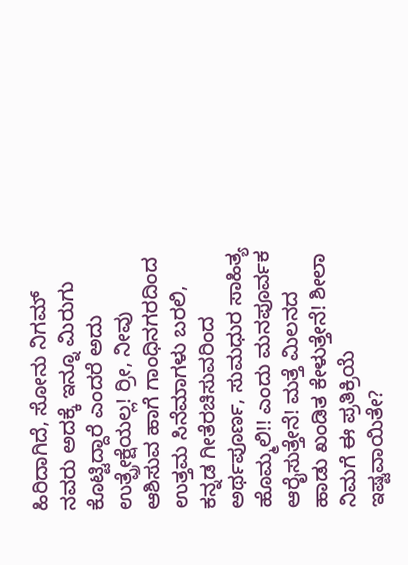ಹಿರಿದಾಗಿದೆ, ಸೋನು ನಿಗಮ್ ನವರು ಅದಕ್ಕೆ ಇನ್ನೂ ಮಿರುಗು ಕೊಟ್ಟಿದ್ದಾರೆ ಎಂದರೆ ಅದು ಉತ್ಪ್ರೇಕ್ಷೆಯಲ್ಲ! ರ್‍ರೀ, ನೀವು ಆಶಿಸುವ ಹಾಗೆ ಗಾಂಧಿನಗರದಿಂದ ಉತ್ತಮ ಸಿನೆಮಾಗಳು ಬರಲಿ, ಕನ್ನಡ ಗೀತೆರಚಿಸುವರಿಂದ ಅರ್ಥಪೂರ್ಣ, ಸುಮಧುರ ಸಾಹಿತ್ಯ ಹೊಮ್ಮಲಿ!! ಎಂದು ಮನಪೂರ್ವಕ ಆರೈಸುತ್ತೇನೆ! ಮತ್ತೆ ಮಿಲನದ ಹಾಡು ಖಂಡಿತ ಕೇಳುತ್ತೇನೆ! ಶೀಲಾ
ನಿಮಗೆ ಈ ಪ್ರತಿಕ್ರಿಯೆ ಇಷ್ಟವಾಯಿತೇ?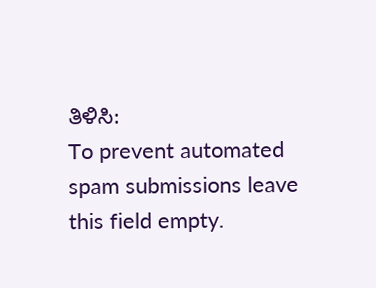ತಿಳಿಸಿ:
To prevent automated spam submissions leave this field empty.